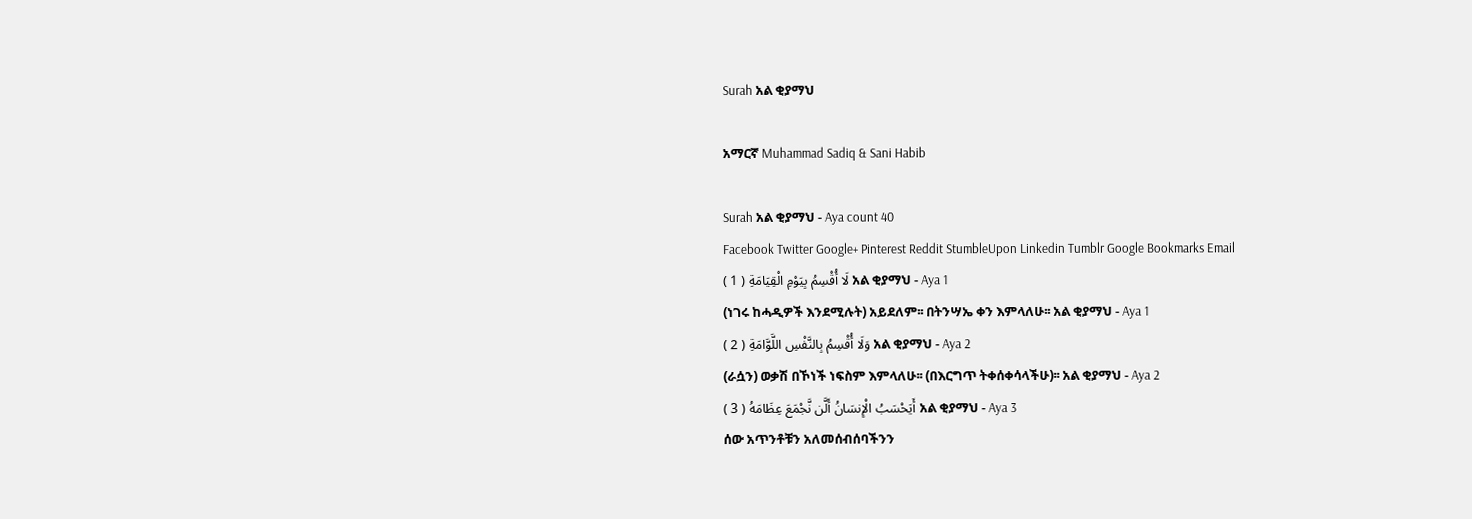Surah አል ቂያማህ

አማርኛ Muhammad Sadiq & Sani Habib

Surah አል ቂያማህ - Aya count 40
Facebook Twitter Google+ Pinterest Reddit StumbleUpon Linkedin Tumblr Google Bookmarks Email
لَا أُقْسِمُ بِيَوْمِ الْقِيَامَةِ ( 1 ) አል ቂያማህ - Aya 1
(ነገሩ ከሓዲዎች እንደሚሉት) አይደለም፡፡ በትንሣኤ ቀን እምላለሁ፡፡ አል ቂያማህ - Aya 1
وَلَا أُقْسِمُ بِالنَّفْسِ اللَّوَّامَةِ ( 2 ) አል ቂያማህ - Aya 2
(ራሷን) ወቃሽ በኾነች ነፍስም እምላለሁ፡፡ (በእርግጥ ትቀሰቀሳላችሁ)፡፡ አል ቂያማህ - Aya 2
أَيَحْسَبُ الْإِنسَانُ أَلَّن نَّجْمَعَ عِظَامَهُ ( 3 ) አል ቂያማህ - Aya 3
ሰው አጥንቶቹን አለመሰብሰባችንን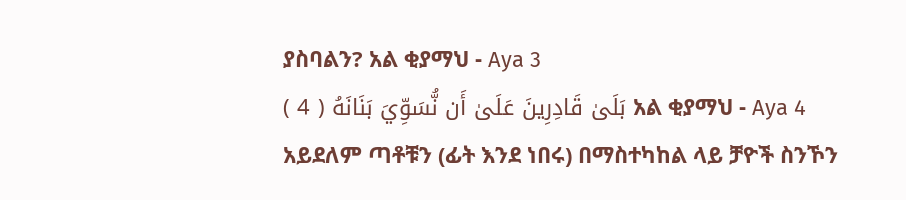ያስባልን? አል ቂያማህ - Aya 3
بَلَىٰ قَادِرِينَ عَلَىٰ أَن نُّسَوِّيَ بَنَانَهُ ( 4 ) አል ቂያማህ - Aya 4
አይደለም ጣቶቹን (ፊት እንደ ነበሩ) በማስተካከል ላይ ቻዮች ስንኾን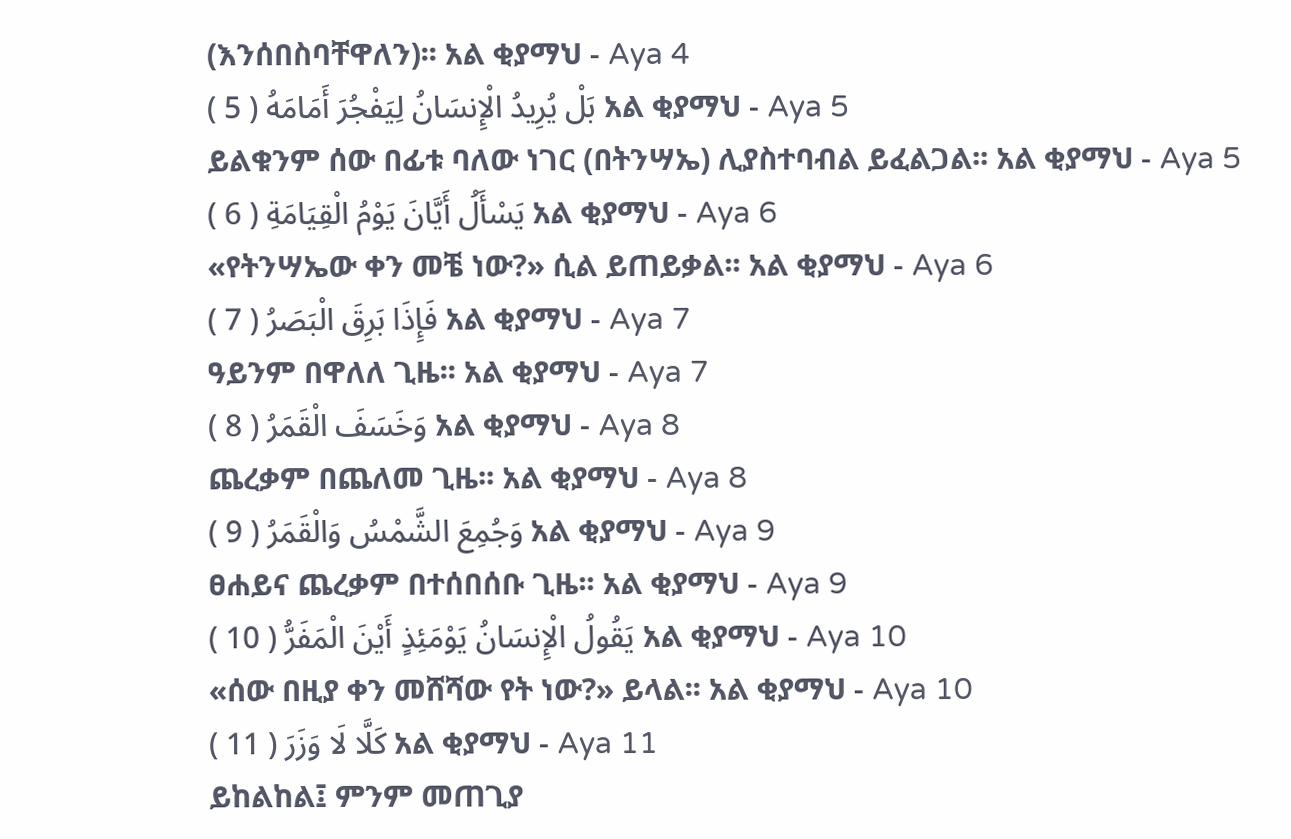(እንሰበስባቸዋለን)፡፡ አል ቂያማህ - Aya 4
بَلْ يُرِيدُ الْإِنسَانُ لِيَفْجُرَ أَمَامَهُ ( 5 ) አል ቂያማህ - Aya 5
ይልቁንም ሰው በፊቱ ባለው ነገር (በትንሣኤ) ሊያስተባብል ይፈልጋል፡፡ አል ቂያማህ - Aya 5
يَسْأَلُ أَيَّانَ يَوْمُ الْقِيَامَةِ ( 6 ) አል ቂያማህ - Aya 6
«የትንሣኤው ቀን መቼ ነው?» ሲል ይጠይቃል፡፡ አል ቂያማህ - Aya 6
فَإِذَا بَرِقَ الْبَصَرُ ( 7 ) አል ቂያማህ - Aya 7
ዓይንም በዋለለ ጊዜ፡፡ አል ቂያማህ - Aya 7
وَخَسَفَ الْقَمَرُ ( 8 ) አል ቂያማህ - Aya 8
ጨረቃም በጨለመ ጊዜ፡፡ አል ቂያማህ - Aya 8
وَجُمِعَ الشَّمْسُ وَالْقَمَرُ ( 9 ) አል ቂያማህ - Aya 9
ፀሐይና ጨረቃም በተሰበሰቡ ጊዜ፡፡ አል ቂያማህ - Aya 9
يَقُولُ الْإِنسَانُ يَوْمَئِذٍ أَيْنَ الْمَفَرُّ ( 10 ) አል ቂያማህ - Aya 10
«ሰው በዚያ ቀን መሸሻው የት ነው?» ይላል፡፡ አል ቂያማህ - Aya 10
كَلَّا لَا وَزَرَ ( 11 ) አል ቂያማህ - Aya 11
ይከልከል፤ ምንም መጠጊያ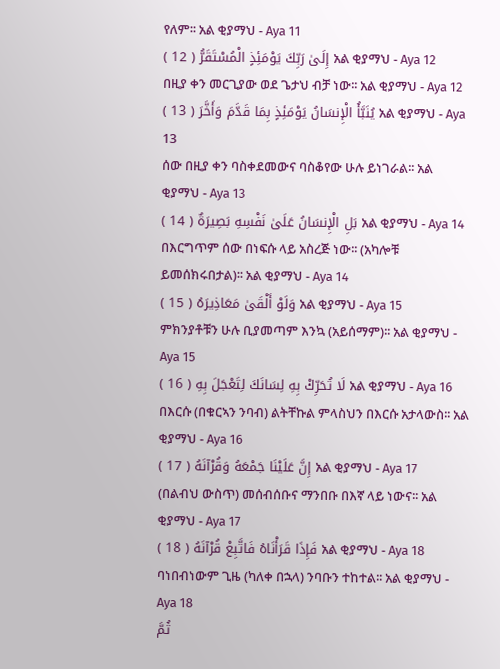የለም፡፡ አል ቂያማህ - Aya 11
إِلَىٰ رَبِّكَ يَوْمَئِذٍ الْمُسْتَقَرُّ ( 12 ) አል ቂያማህ - Aya 12
በዚያ ቀን መርጊያው ወደ ጌታህ ብቻ ነው፡፡ አል ቂያማህ - Aya 12
يُنَبَّأُ الْإِنسَانُ يَوْمَئِذٍ بِمَا قَدَّمَ وَأَخَّرَ ( 13 ) አል ቂያማህ - Aya 13
ሰው በዚያ ቀን ባስቀደመውና ባስቆየው ሁሉ ይነገራል፡፡ አል ቂያማህ - Aya 13
بَلِ الْإِنسَانُ عَلَىٰ نَفْسِهِ بَصِيرَةٌ ( 14 ) አል ቂያማህ - Aya 14
በእርግጥም ሰው በነፍሱ ላይ አስረጅ ነው፡፡ (አካሎቹ ይመሰክሩበታል)፡፡ አል ቂያማህ - Aya 14
وَلَوْ أَلْقَىٰ مَعَاذِيرَهُ ( 15 ) አል ቂያማህ - Aya 15
ምክንያቶቹን ሁሉ ቢያመጣም እንኳ (አይሰማም)፡፡ አል ቂያማህ - Aya 15
لَا تُحَرِّكْ بِهِ لِسَانَكَ لِتَعْجَلَ بِهِ ( 16 ) አል ቂያማህ - Aya 16
በእርሱ (በቁርኣን ንባብ) ልትቸኩል ምላስህን በእርሱ አታላውስ፡፡ አል ቂያማህ - Aya 16
إِنَّ عَلَيْنَا جَمْعَهُ وَقُرْآنَهُ ( 17 ) አል ቂያማህ - Aya 17
(በልብህ ውስጥ) መሰብሰቡና ማንበቡ በእኛ ላይ ነውና፡፡ አል ቂያማህ - Aya 17
فَإِذَا قَرَأْنَاهُ فَاتَّبِعْ قُرْآنَهُ ( 18 ) አል ቂያማህ - Aya 18
ባነበብነውም ጊዜ (ካለቀ በኋላ) ንባቡን ተከተል፡፡ አል ቂያማህ - Aya 18
ثُمَّ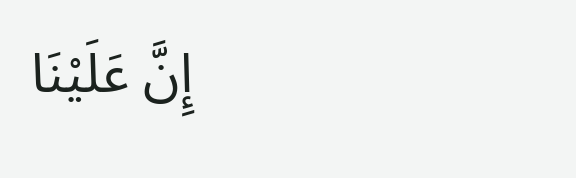إِنَّ عَلَيْنَا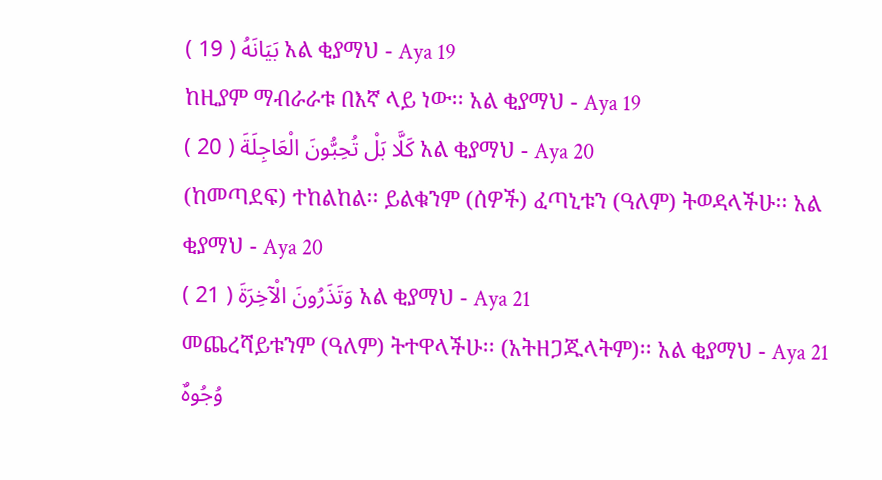بَيَانَهُ ( 19 ) አል ቂያማህ - Aya 19
ከዚያም ማብራራቱ በእኛ ላይ ነው፡፡ አል ቂያማህ - Aya 19
كَلَّا بَلْ تُحِبُّونَ الْعَاجِلَةَ ( 20 ) አል ቂያማህ - Aya 20
(ከመጣደፍ) ተከልከል፡፡ ይልቁንም (ሰዎች) ፈጣኒቱን (ዓለም) ትወዳላችሁ፡፡ አል ቂያማህ - Aya 20
وَتَذَرُونَ الْآخِرَةَ ( 21 ) አል ቂያማህ - Aya 21
መጨረሻይቱንም (ዓለም) ትተዋላችሁ፡፡ (አትዘጋጁላትም)፡፡ አል ቂያማህ - Aya 21
وُجُوهٌ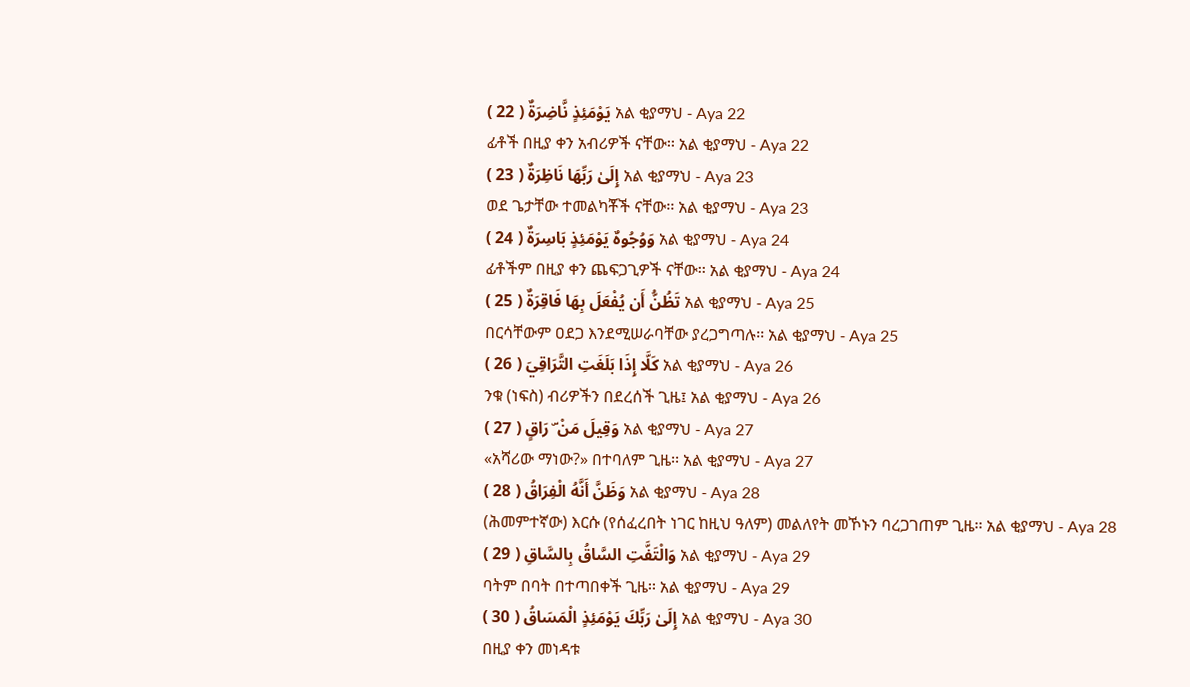يَوْمَئِذٍ نَّاضِرَةٌ ( 22 ) አል ቂያማህ - Aya 22
ፊቶች በዚያ ቀን አብሪዎች ናቸው፡፡ አል ቂያማህ - Aya 22
إِلَىٰ رَبِّهَا نَاظِرَةٌ ( 23 ) አል ቂያማህ - Aya 23
ወደ ጌታቸው ተመልካቾች ናቸው፡፡ አል ቂያማህ - Aya 23
وَوُجُوهٌ يَوْمَئِذٍ بَاسِرَةٌ ( 24 ) አል ቂያማህ - Aya 24
ፊቶችም በዚያ ቀን ጨፍጋጊዎች ናቸው፡፡ አል ቂያማህ - Aya 24
تَظُنُّ أَن يُفْعَلَ بِهَا فَاقِرَةٌ ( 25 ) አል ቂያማህ - Aya 25
በርሳቸውም ዐደጋ እንደሚሠራባቸው ያረጋግጣሉ፡፡ አል ቂያማህ - Aya 25
كَلَّا إِذَا بَلَغَتِ التَّرَاقِيَ ( 26 ) አል ቂያማህ - Aya 26
ንቁ (ነፍስ) ብሪዎችን በደረሰች ጊዜ፤ አል ቂያማህ - Aya 26
وَقِيلَ مَنْ ۜ رَاقٍ ( 27 ) አል ቂያማህ - Aya 27
«አሻሪው ማነው?» በተባለም ጊዜ፡፡ አል ቂያማህ - Aya 27
وَظَنَّ أَنَّهُ الْفِرَاقُ ( 28 ) አል ቂያማህ - Aya 28
(ሕመምተኛው) እርሱ (የሰፈረበት ነገር ከዚህ ዓለም) መልለየት መኾኑን ባረጋገጠም ጊዜ፡፡ አል ቂያማህ - Aya 28
وَالْتَفَّتِ السَّاقُ بِالسَّاقِ ( 29 ) አል ቂያማህ - Aya 29
ባትም በባት በተጣበቀች ጊዜ፡፡ አል ቂያማህ - Aya 29
إِلَىٰ رَبِّكَ يَوْمَئِذٍ الْمَسَاقُ ( 30 ) አል ቂያማህ - Aya 30
በዚያ ቀን መነዳቱ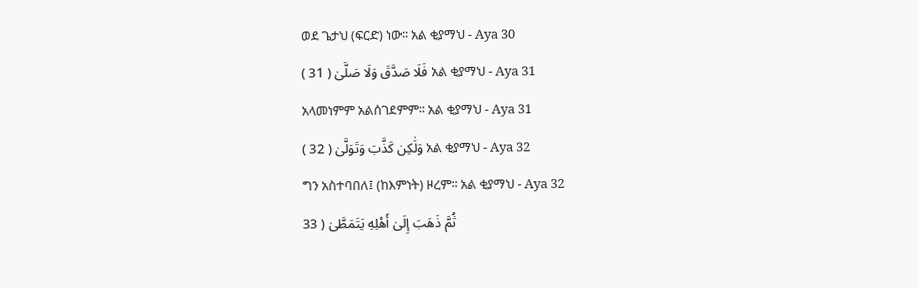ወደ ጌታህ (ፍርድ) ነው፡፡ አል ቂያማህ - Aya 30
فَلَا صَدَّقَ وَلَا صَلَّىٰ ( 31 ) አል ቂያማህ - Aya 31
አላመነምም አልሰገደምም፡፡ አል ቂያማህ - Aya 31
وَلَٰكِن كَذَّبَ وَتَوَلَّىٰ ( 32 ) አል ቂያማህ - Aya 32
ግን አስተባበለ፤ (ከእምነት) ዞረም፡፡ አል ቂያማህ - Aya 32
ثُمَّ ذَهَبَ إِلَىٰ أَهْلِهِ يَتَمَطَّىٰ ( 33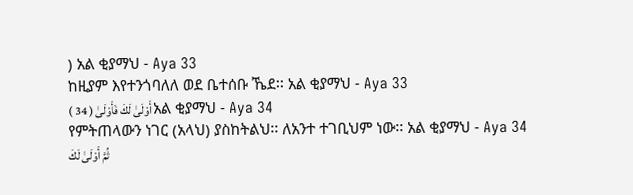) አል ቂያማህ - Aya 33
ከዚያም እየተንጎባለለ ወደ ቤተሰቡ ኼደ፡፡ አል ቂያማህ - Aya 33
أَوْلَىٰ لَكَ فَأَوْلَىٰ ( 34 ) አል ቂያማህ - Aya 34
የምትጠላውን ነገር (አላህ) ያስከትልህ፡፡ ለአንተ ተገቢህም ነው፡፡ አል ቂያማህ - Aya 34
ثُمَّ أَوْلَىٰ لَكَ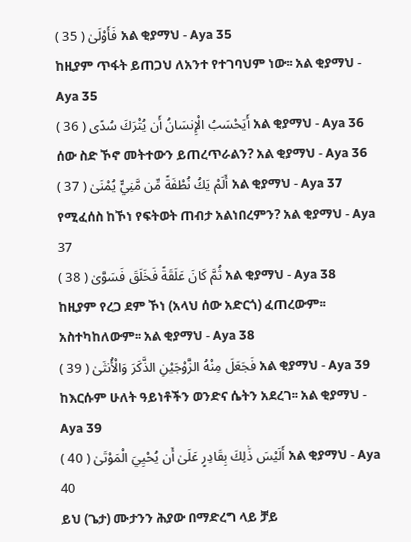فَأَوْلَىٰ ( 35 ) አል ቂያማህ - Aya 35
ከዚያም ጥፋት ይጠጋህ ለአንተ የተገባህም ነው፡፡ አል ቂያማህ - Aya 35
أَيَحْسَبُ الْإِنسَانُ أَن يُتْرَكَ سُدًى ( 36 ) አል ቂያማህ - Aya 36
ሰው ስድ ኾኖ መትተውን ይጠረጥራልን? አል ቂያማህ - Aya 36
أَلَمْ يَكُ نُطْفَةً مِّن مَّنِيٍّ يُمْنَىٰ ( 37 ) አል ቂያማህ - Aya 37
የሚፈሰስ ከኾነ የፍትወት ጠብታ አልነበረምን? አል ቂያማህ - Aya 37
ثُمَّ كَانَ عَلَقَةً فَخَلَقَ فَسَوَّىٰ ( 38 ) አል ቂያማህ - Aya 38
ከዚያም የረጋ ደም ኾነ (አላህ ሰው አድርጎ) ፈጠረውም፡፡ አስተካከለውም፡፡ አል ቂያማህ - Aya 38
فَجَعَلَ مِنْهُ الزَّوْجَيْنِ الذَّكَرَ وَالْأُنثَىٰ ( 39 ) አል ቂያማህ - Aya 39
ከእርሱም ሁለት ዓይነቶችን ወንድና ሴትን አደረገ፡፡ አል ቂያማህ - Aya 39
أَلَيْسَ ذَٰلِكَ بِقَادِرٍ عَلَىٰ أَن يُحْيِيَ الْمَوْتَىٰ ( 40 ) አል ቂያማህ - Aya 40
ይህ (ጌታ) ሙታንን ሕያው በማድረግ ላይ ቻይ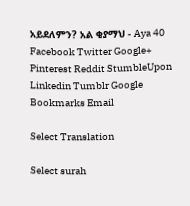አይደለምን? አል ቂያማህ - Aya 40
Facebook Twitter Google+ Pinterest Reddit StumbleUpon Linkedin Tumblr Google Bookmarks Email

Select Translation

Select surah